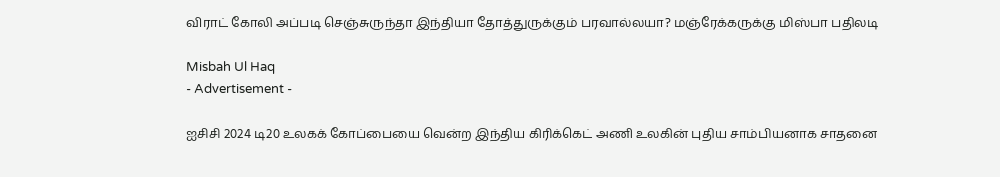விராட் கோலி அப்படி செஞ்சுருந்தா இந்தியா தோத்துருக்கும் பரவால்லயா? மஞ்ரேக்கருக்கு மிஸ்பா பதிலடி

Misbah Ul Haq
- Advertisement -

ஐசிசி 2024 டி20 உலகக் கோப்பையை வென்ற இந்திய கிரிக்கெட் அணி உலகின் புதிய சாம்பியனாக சாதனை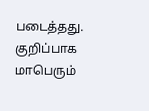படைத்தது. குறிப்பாக மாபெரும்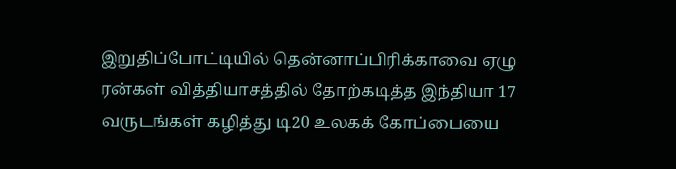இறுதிப்போட்டியில் தென்னாப்பிரிக்காவை ஏழு ரன்கள் வித்தியாசத்தில் தோற்கடித்த இந்தியா 17 வருடங்கள் கழித்து டி20 உலகக் கோப்பையை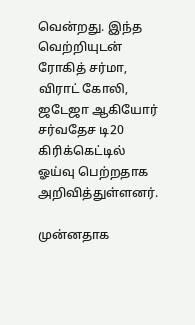வென்றது. இந்த வெற்றியுடன் ரோகித் சர்மா, விராட் கோலி, ஜடேஜா ஆகியோர் சர்வதேச டி20 கிரிக்கெட்டில் ஓய்வு பெற்றதாக அறிவித்துள்ளனர்.

முன்னதாக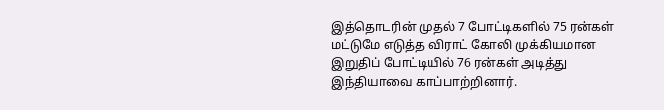இத்தொடரின் முதல் 7 போட்டிகளில் 75 ரன்கள் மட்டுமே எடுத்த விராட் கோலி முக்கியமான இறுதிப் போட்டியில் 76 ரன்கள் அடித்து இந்தியாவை காப்பாற்றினார்.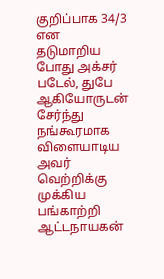குறிப்பாக 34/3 என தடுமாறிய போது அக்சர் படேல், துபே ஆகியோருடன் சேர்ந்து நங்கூரமாக விளையாடிய அவர் வெற்றிக்கு முக்கிய பங்காற்றி ஆட்டநாயகன்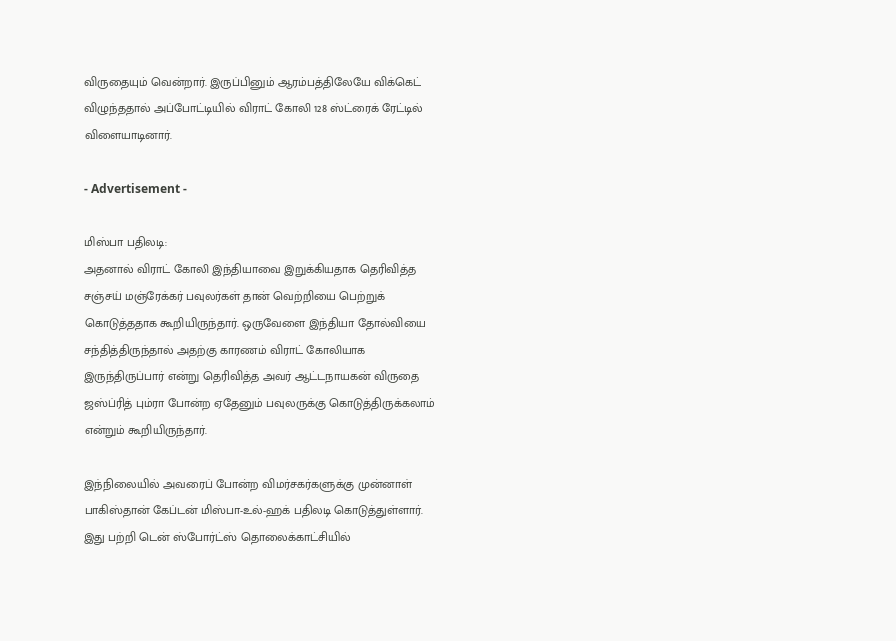விருதையும் வென்றார். இருப்பினும் ஆரம்பத்திலேயே விக்கெட் விழுந்ததால் அப்போட்டியில் விராட் கோலி 128 ஸ்ட்ரைக் ரேட்டில் விளையாடினார்.

- Advertisement -

மிஸ்பா பதிலடி:
அதனால் விராட் கோலி இந்தியாவை இறுக்கியதாக தெரிவித்த சஞ்சய் மஞ்ரேக்கர் பவுலர்கள் தான் வெற்றியை பெற்றுக் கொடுத்ததாக கூறியிருந்தார். ஒருவேளை இந்தியா தோல்வியை சந்தித்திருந்தால் அதற்கு காரணம் விராட் கோலியாக இருந்திருப்பார் என்று தெரிவித்த அவர் ஆட்டநாயகன் விருதை ஜஸ்ப்ரித் பும்ரா போன்ற ஏதேனும் பவுலருக்கு கொடுத்திருக்கலாம் என்றும் கூறியிருந்தார்.

இந்நிலையில் அவரைப் போன்ற விமர்சகர்களுக்கு முன்னாள் பாகிஸ்தான் கேப்டன் மிஸ்பா-உல்-ஹக் பதிலடி கொடுத்துள்ளார். இது பற்றி டென் ஸ்போர்ட்ஸ் தொலைக்காட்சியில்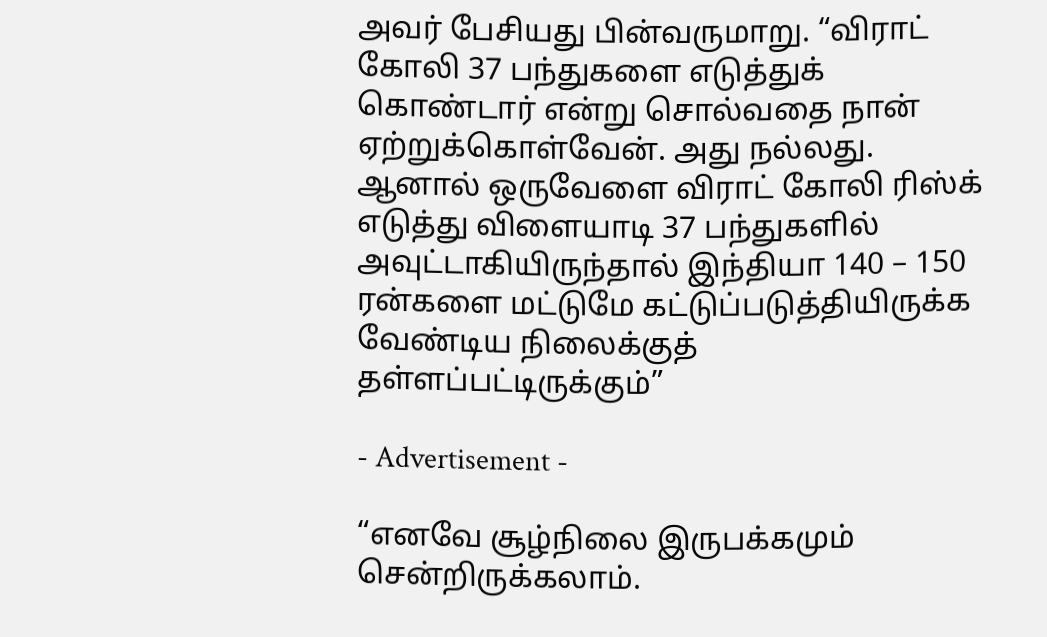அவர் பேசியது பின்வருமாறு. “விராட் கோலி 37 பந்துகளை எடுத்துக் கொண்டார் என்று சொல்வதை நான் ஏற்றுக்கொள்வேன். அது நல்லது. ஆனால் ஒருவேளை விராட் கோலி ரிஸ்க் எடுத்து விளையாடி 37 பந்துகளில் அவுட்டாகியிருந்தால் இந்தியா 140 – 150 ரன்களை மட்டுமே கட்டுப்படுத்தியிருக்க வேண்டிய நிலைக்குத் தள்ளப்பட்டிருக்கும்”

- Advertisement -

“எனவே சூழ்நிலை இருபக்கமும் சென்றிருக்கலாம்.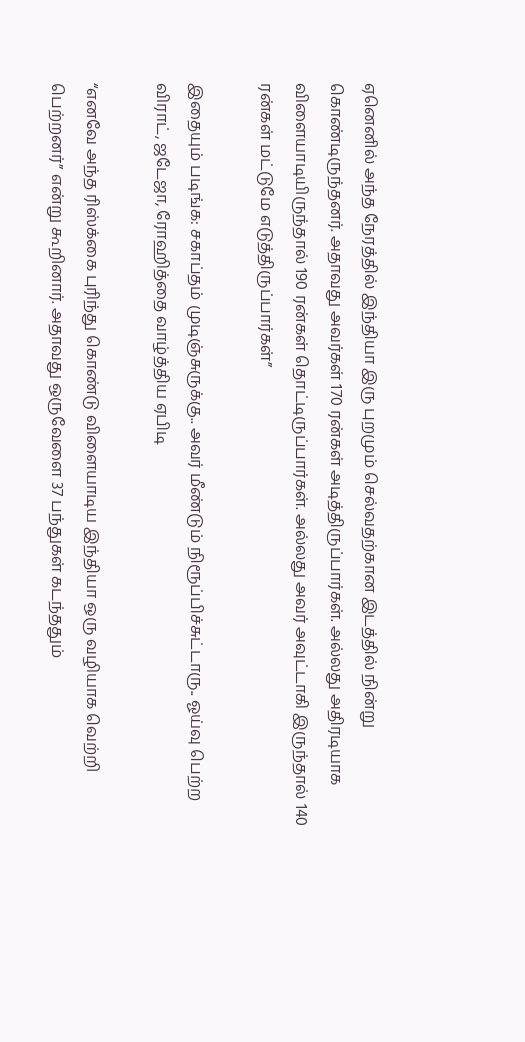ஏனெனில் அந்த நேரத்தில் இந்தியா இரு புறமும் செல்வதற்கான இடத்தில் நின்று கொண்டிருந்தனர். அதாவது அவர்கள் 170 ரன்கள் அடித்திருப்பார்கள். அல்லது அதிரடியாக விளையாடியிருந்தால் 190 ரன்கள் தொட்டிருப்பார்கள். அல்லது அவர் அவுட்டாகி இருந்தால் 140 ரன்கள் மட்டுமே எடுத்திருப்பார்கள்”

இதையும் படிங்க: சகாப்தம் முடிஞ்சுருக்கு.. அவர் மீண்டும் நிரூப்பிச்சுட்டாரு.. ஓய்வு பெற்ற விராட், ஜடேஜா, ரோஹித்தை வாழ்த்திய ஏபிடி

“எனவே அந்த ரிஸ்க்கை புரிந்து கொண்டு விளையாடிய இந்தியா ஒரு வழியாக வெற்றி பெற்றனர்” என்று கூறினார். அதாவது ஒருவேளை 37 பந்துகள் கடந்ததும்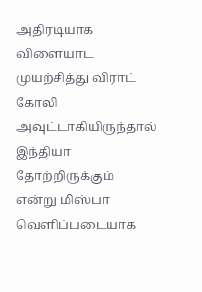அதிரடியாக விளையாட முயற்சித்து விராட் கோலி அவுட்டாகியிருந்தால் இந்தியா தோற்றிருக்கும் என்று மிஸ்பா வெளிப்படையாக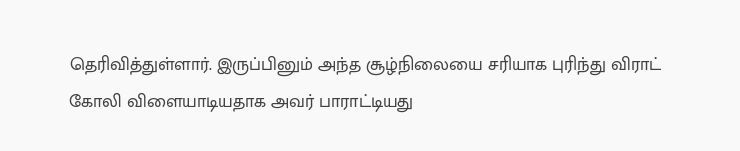தெரிவித்துள்ளார். இருப்பினும் அந்த சூழ்நிலையை சரியாக புரிந்து விராட் கோலி விளையாடியதாக அவர் பாராட்டியது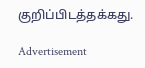குறிப்பிடத்தக்கது.

Advertisement